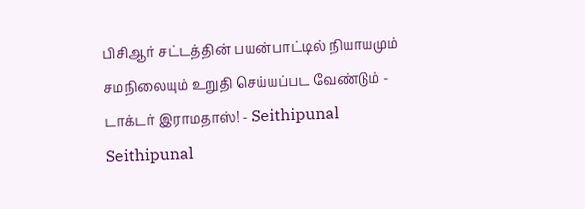பிசிஆர் சட்டத்தின் பயன்பாட்டில் நியாயமும் சமநிலையும் உறுதி செய்யப்பட வேண்டும் - டாக்டர் இராமதாஸ்! - Seithipunal
Seithipunal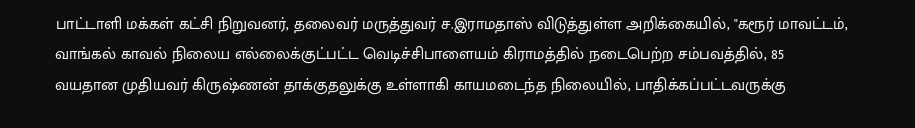பாட்டாளி மக்கள் கட்சி நிறுவனர், தலைவர் மருத்துவர் ச.இராமதாஸ் விடுத்துள்ள அறிக்கையில், "கரூர் மாவட்டம், வாங்கல் காவல் நிலைய எல்லைக்குட்பட்ட வெடிச்சிபாளையம் கிராமத்தில் நடைபெற்ற சம்பவத்தில், 85 வயதான முதியவர் கிருஷ்ணன் தாக்குதலுக்கு உள்ளாகி காயமடைந்த நிலையில், பாதிக்கப்பட்டவருக்கு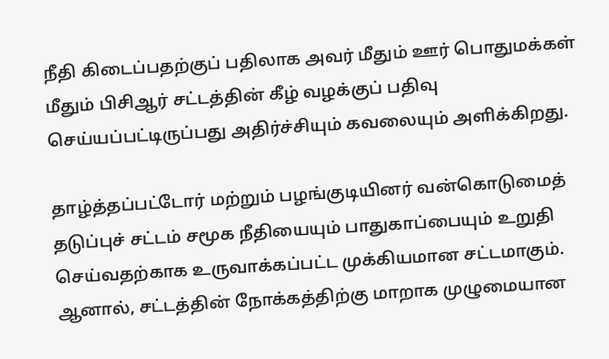நீதி கிடைப்பதற்குப் பதிலாக அவர் மீதும் ஊர் பொதுமக்கள் மீதும் பிசிஆர் சட்டத்தின் கீழ் வழக்குப் பதிவு செய்யப்பட்டிருப்பது அதிர்ச்சியும் கவலையும் அளிக்கிறது.

தாழ்த்தப்பட்டோர் மற்றும் பழங்குடியினர் வன்கொடுமைத் தடுப்புச் சட்டம் சமூக நீதியையும் பாதுகாப்பையும் உறுதி செய்வதற்காக உருவாக்கப்பட்ட முக்கியமான சட்டமாகும். ஆனால், சட்டத்தின் நோக்கத்திற்கு மாறாக முழுமையான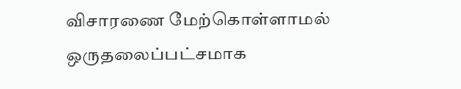விசாரணை மேற்கொள்ளாமல் ஒருதலைப்பட்சமாக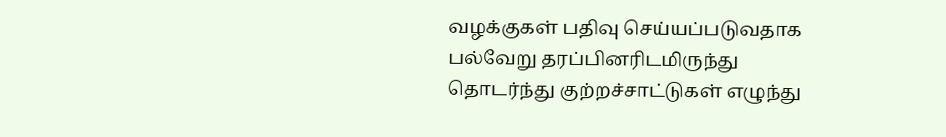வழக்குகள் பதிவு செய்யப்படுவதாக பல்வேறு தரப்பினரிடமிருந்து தொடர்ந்து குற்றச்சாட்டுகள் எழுந்து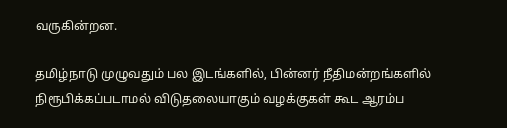வருகின்றன.

தமிழ்நாடு முழுவதும் பல இடங்களில், பின்னர் நீதிமன்றங்களில் நிரூபிக்கப்படாமல் விடுதலையாகும் வழக்குகள் கூட ஆரம்ப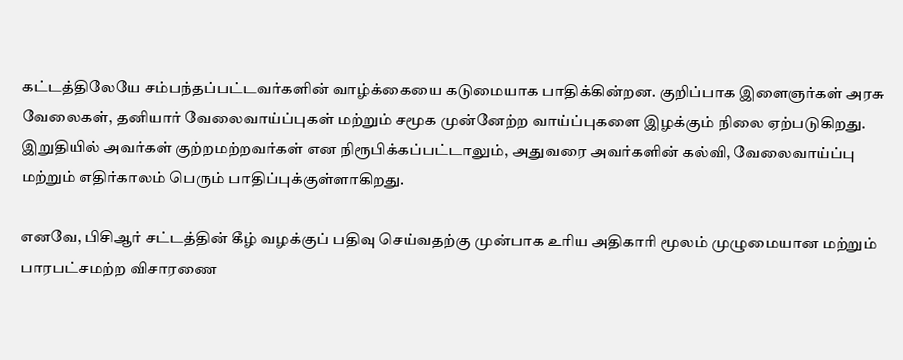கட்டத்திலேயே சம்பந்தப்பட்டவர்களின் வாழ்க்கையை கடுமையாக பாதிக்கின்றன. குறிப்பாக இளைஞர்கள் அரசு வேலைகள், தனியார் வேலைவாய்ப்புகள் மற்றும் சமூக முன்னேற்ற வாய்ப்புகளை இழக்கும் நிலை ஏற்படுகிறது. இறுதியில் அவர்கள் குற்றமற்றவர்கள் என நிரூபிக்கப்பட்டாலும், அதுவரை அவர்களின் கல்வி, வேலைவாய்ப்பு மற்றும் எதிர்காலம் பெரும் பாதிப்புக்குள்ளாகிறது.

எனவே, பிசிஆர் சட்டத்தின் கீழ் வழக்குப் பதிவு செய்வதற்கு முன்பாக உரிய அதிகாரி மூலம் முழுமையான மற்றும் பாரபட்சமற்ற விசாரணை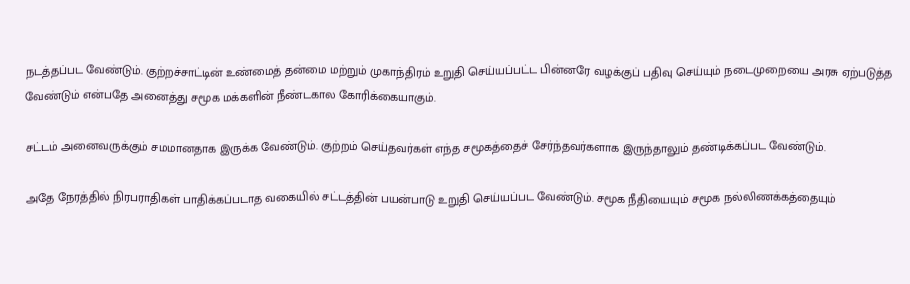நடத்தப்பட வேண்டும். குற்றச்சாட்டின் உண்மைத் தன்மை மற்றும் முகாந்திரம் உறுதி செய்யப்பட்ட பின்னரே வழக்குப் பதிவு செய்யும் நடைமுறையை அரசு ஏற்படுத்த வேண்டும் என்பதே அனைத்து சமூக மக்களின் நீண்டகால கோரிக்கையாகும்.

சட்டம் அனைவருக்கும் சமமானதாக இருக்க வேண்டும். குற்றம் செய்தவர்கள் எந்த சமூகத்தைச் சேர்ந்தவர்களாக இருந்தாலும் தண்டிக்கப்பட வேண்டும்.

அதே நேரத்தில் நிரபராதிகள் பாதிக்கப்படாத வகையில் சட்டத்தின் பயன்பாடு உறுதி செய்யப்பட வேண்டும். சமூக நீதியையும் சமூக நல்லிணக்கத்தையும்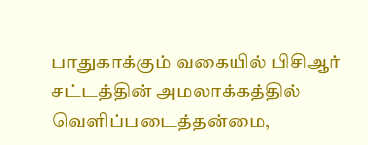பாதுகாக்கும் வகையில் பிசிஆர் சட்டத்தின் அமலாக்கத்தில் வெளிப்படைத்தன்மை,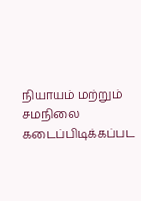நியாயம் மற்றும் சமநிலை கடைப்பிடிக்கப்பட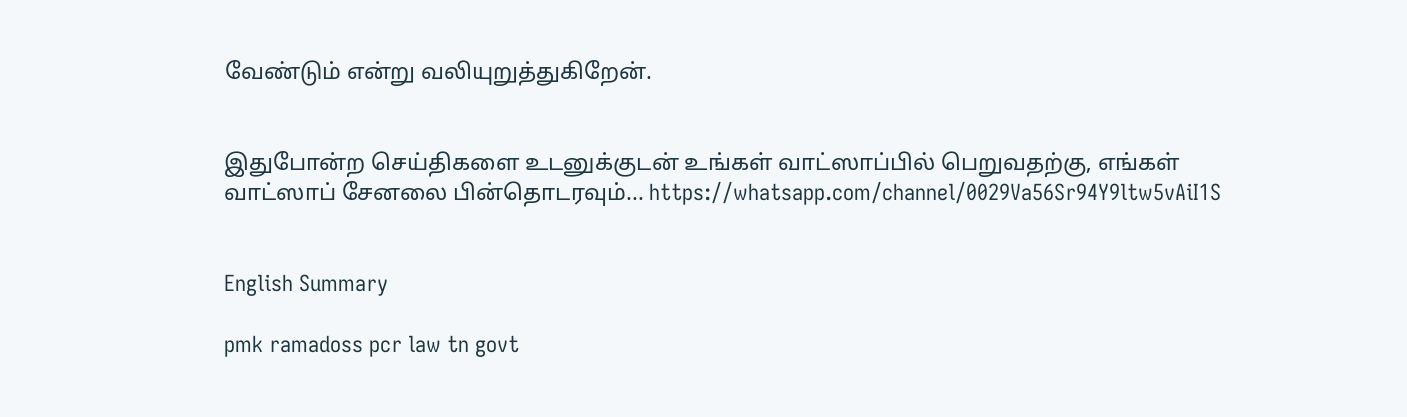வேண்டும் என்று வலியுறுத்துகிறேன்.


இதுபோன்ற செய்திகளை உடனுக்குடன் உங்கள் வாட்ஸாப்பில் பெறுவதற்கு, எங்கள் வாட்ஸாப் சேனலை பின்தொடரவும்... https://whatsapp.com/channel/0029Va56Sr94Y9ltw5vAiI1S


English Summary

pmk ramadoss pcr law tn govt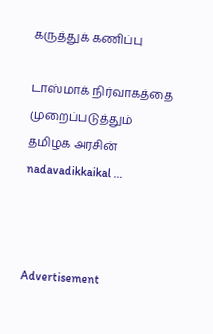கருத்துக் கணிப்பு

டாஸ்மாக் நிர்வாகத்தை முறைப்படுத்தும் தமிழக அரசின் nadavadikkaikal ...



Advertisement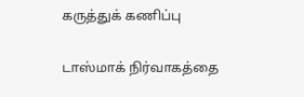கருத்துக் கணிப்பு

டாஸ்மாக் நிர்வாகத்தை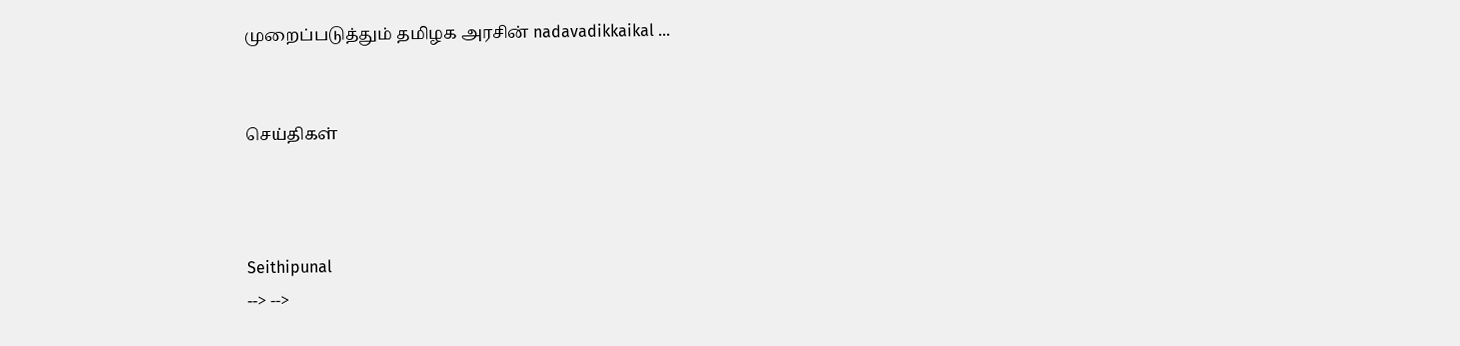முறைப்படுத்தும் தமிழக அரசின் nadavadikkaikal ...


செய்திகள்



Seithipunal
--> -->